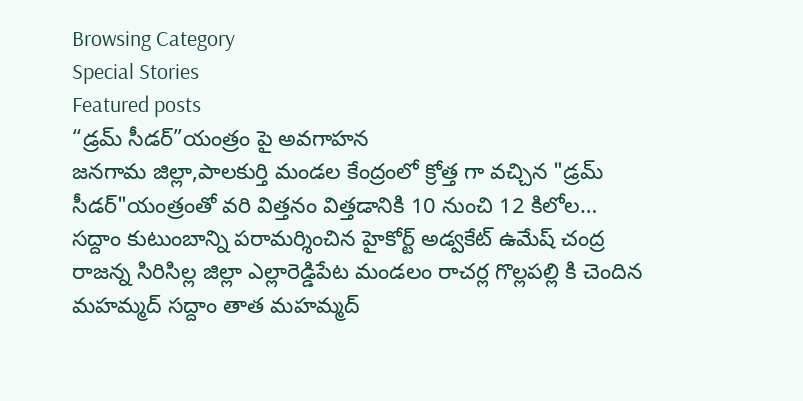Browsing Category
Special Stories
Featured posts
“డ్రమ్ సీడర్”యంత్రం పై అవగాహన
జనగామ జిల్లా,పాలకుర్తి మండల కేంద్రంలో క్రోత్త గా వచ్చిన "డ్రమ్ సీడర్"యంత్రంతో వరి విత్తనం విత్తడానికి 10 నుంచి 12 కిలోల…
సద్దాం కుటుంబాన్ని పరామర్శించిన హైకోర్ట్ అడ్వకేట్ ఉమేష్ చంద్ర
రాజన్న సిరిసిల్ల జిల్లా ఎల్లారెడ్డిపేట మండలం రాచర్ల గొల్లపల్లి కి చెందిన మహమ్మద్ సద్దాం తాత మహమ్మద్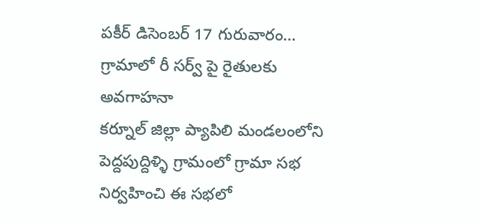పకీర్ డిసెంబర్ 17 గురువారం…
గ్రామాలో రీ సర్వ్ పై రైతులకు అవగాహనా
కర్నూల్ జిల్లా ప్యాపిలి మండలంలోని పెద్దపుద్దిళ్ళి గ్రామంలో గ్రామా సభ నిర్వహించి ఈ సభలో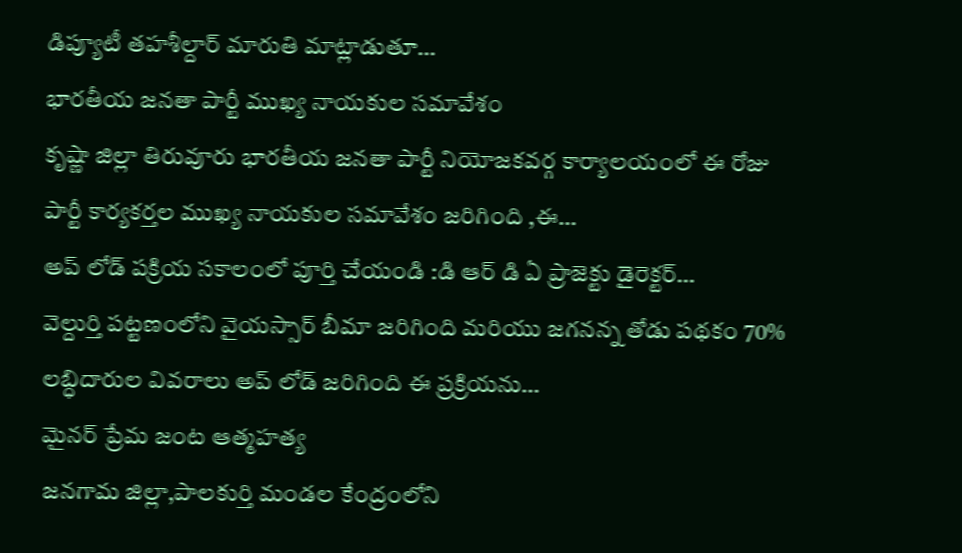డిప్యూటీ తహశీల్దార్ మారుతి మాట్లాడుతూ…
భారతీయ జనతా పార్టీ ముఖ్య నాయకుల సమావేశం
కృష్ణా జిల్లా తిరువూరు భారతీయ జనతా పార్టీ నియోజకవర్గ కార్యాలయంలో ఈ రోజు పార్టీ కార్యకర్తల ముఖ్య నాయకుల సమావేశం జరిగింది ,ఈ…
అప్ లోడ్ పక్రియ సకాలంలో పూర్తి చేయండి :డి ఆర్ డి ఏ ప్రాజెక్టు డైరెక్టర్…
వెల్దుర్తి పట్టణంలోని వైయస్సార్ బీమా జరిగింది మరియు జగనన్న తోడు పథకం 70% లబ్ధిదారుల వివరాలు అప్ లోడ్ జరిగింది ఈ ప్రక్రియను…
మైనర్ ప్రేమ జంట ఆత్మహత్య
జనగామ జిల్లా,పాలకుర్తి మండల కేంద్రంలోని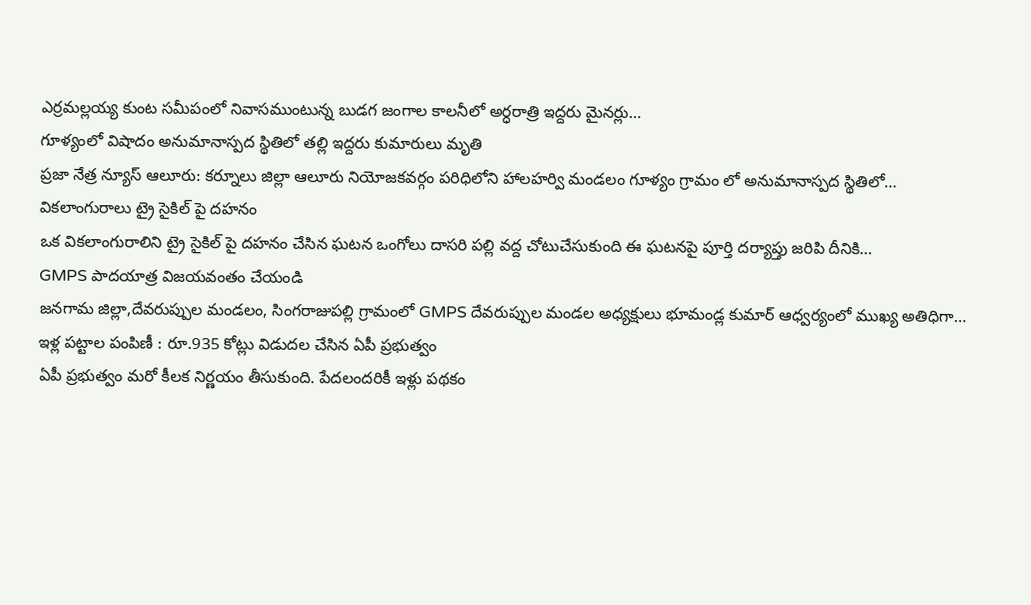ఎర్రమల్లయ్య కుంట సమీపంలో నివాసముంటున్న బుడగ జంగాల కాలనీలో అర్ధరాత్రి ఇద్దరు మైనర్లు…
గూళ్యంలో విషాదం అనుమానాస్పద స్థితిలో తల్లి ఇద్దరు కుమారులు మృతి
ప్రజా నేత్ర న్యూస్ ఆలూరు: కర్నూలు జిల్లా ఆలూరు నియోజకవర్గం పరిధిలోని హాలహర్వి మండలం గూళ్యం గ్రామం లో అనుమానాస్పద స్థితిలో…
వికలాంగురాలు ట్రై సైకిల్ పై దహనం
ఒక వికలాంగురాలిని ట్రై సైకిల్ పై దహనం చేసిన ఘటన ఒంగోలు దాసరి పల్లి వద్ద చోటుచేసుకుంది ఈ ఘటనపై పూర్తి దర్యాప్తు జరిపి దీనికి…
GMPS పాదయాత్ర విజయవంతం చేయండి
జనగామ జిల్లా,దేవరుప్పుల మండలం, సింగరాజుపల్లి గ్రామంలో GMPS దేవరుప్పుల మండల అధ్యక్షులు భూమండ్ల కుమార్ ఆధ్వర్యంలో ముఖ్య అతిధిగా…
ఇళ్ల పట్టాల పంపిణీ : రూ.935 కోట్లు విడుదల చేసిన ఏపీ ప్రభుత్వం
ఏపీ ప్రభుత్వం మరో కీలక నిర్ణయం తీసుకుంది. పేదలందరికీ ఇళ్లు పథకం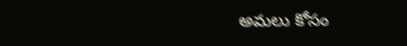అమలు కోసం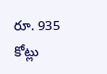రూ. 935 కోట్లు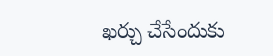ఖర్చు చేసేందుకు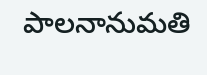పాలనానుమతి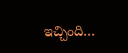ఇచ్చింది…